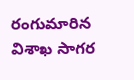రంగుమారిన విశాఖ సాగర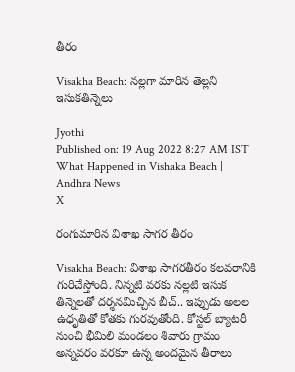తీరం

Visakha Beach: నల్లగా మారిన తెల్లని ఇసుకతిన్నెలు

Jyothi
Published on: 19 Aug 2022 8:27 AM IST
What Happened in Vishaka Beach | Andhra News
X

రంగుమారిన విశాఖ సాగర తీరం

Visakha Beach: విశాఖ సాగరతీరం కలవరానికి గురిచేస్తోంది. నిన్నటి వరకు నల్లటి ఇసుక తిన్నెలతో దర్శనమిచ్చిన బీచ్.. ఇప్పుడు అలల ఉధృతితో కోతకు గురవుతోంది. కోస్టల్‌ బ్యాటరీ నుంచి భీమిలి మండలం శివారు గ్రామం అన్నవరం వరకూ ఉన్న అందమైన తీరాలు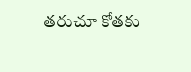తరుచూ కోతకు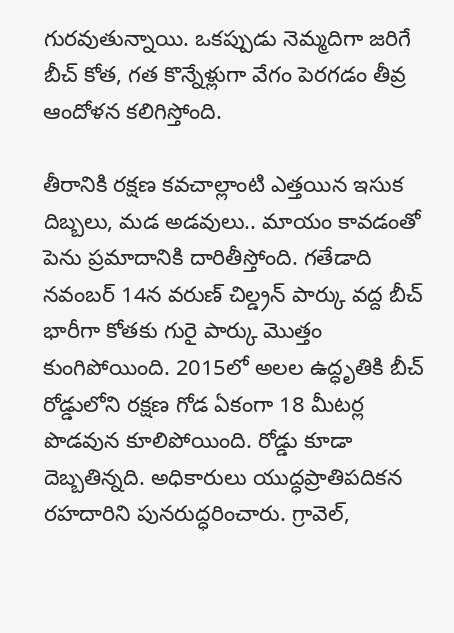గురవుతున్నాయి. ఒకప్పుడు నెమ్మదిగా జరిగే బీచ్ కోత, గత కొన్నేళ్లుగా వేగం పెరగడం తీవ్ర ఆందోళన కలిగిస్తోంది.

తీరానికి రక్షణ కవచాల్లాంటి ఎత్తయిన ఇసుక దిబ్బలు, మడ అడవులు.. మాయం కావడంతో పెను ప్రమాదానికి దారితీస్తోంది. గతేడాది నవంబర్ 14న వరుణ్ చిల్డ్రన్ పార్కు వద్ద బీచ్ భారీగా కోతకు గురై పార్కు మెుత్తం కుంగిపోయింది. 2015లో అలల ఉద్ధృతికి బీచ్ రోడ్డులోని రక్షణ గోడ ఏకంగా 18 మీటర్ల పొడవున కూలిపోయింది. రోడ్డు కూడా దెబ్బతిన్నది. అధికారులు యుద్ధప్రాతిపదికన రహదారిని పునరుద్ధరించారు. గ్రావెల్,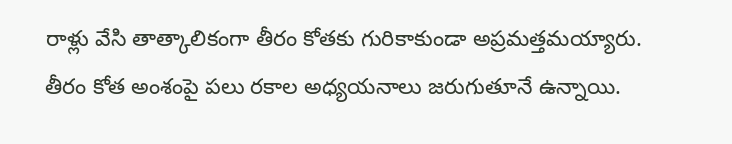రాళ్లు వేసి తాత్కాలికంగా తీరం కోతకు గురికాకుండా అప్రమత్తమయ్యారు. తీరం కోత అంశంపై పలు రకాల అధ్యయనాలు జరుగుతూనే ఉన్నాయి.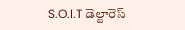S.O.I.T డెల్టారెస్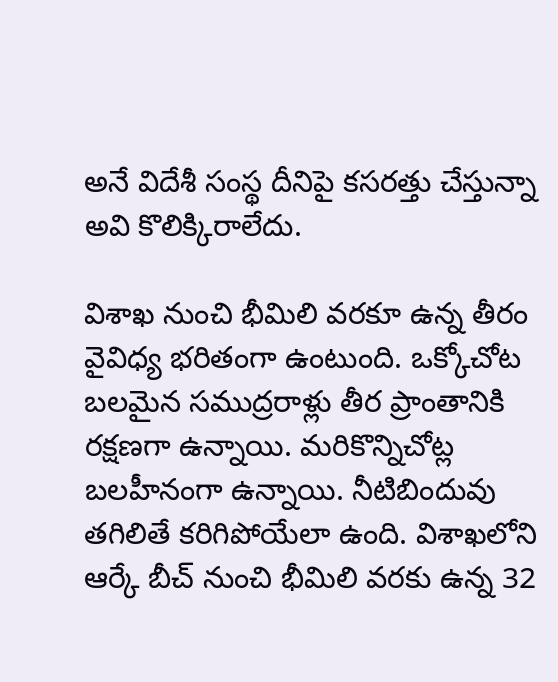అనే విదేశీ సంస్థ దీనిపై కసరత్తు చేస్తున్నా అవి కొలిక్కిరాలేదు.

విశాఖ నుంచి భీమిలి వరకూ ఉన్న తీరం వైవిధ్య భరితంగా ఉంటుంది. ఒక్కోచోట బలమైన సముద్రరాళ్లు తీర ప్రాంతానికి రక్షణగా ఉన్నాయి. మరికొన్నిచోట్ల బలహీనంగా ఉన్నాయి. నీటిబిందువు తగిలితే కరిగిపోయేలా ఉంది. విశాఖలోని ఆర్కే బీచ్ నుంచి భీమిలి వరకు ఉన్న 32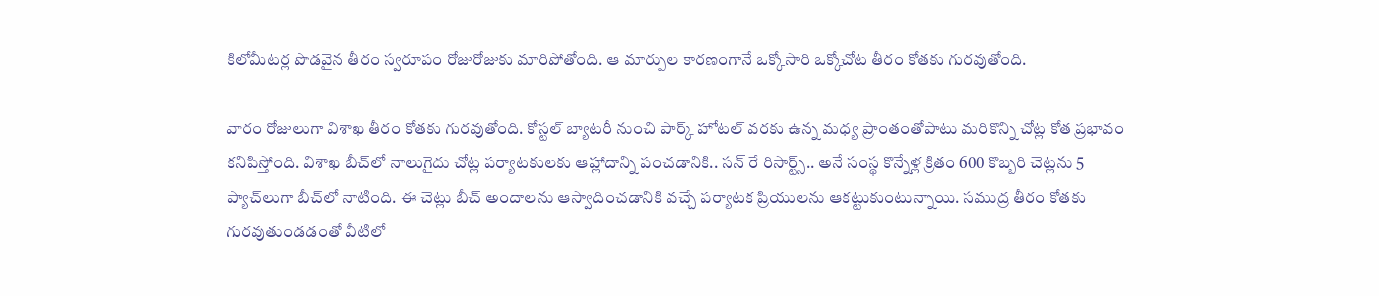కిలోమీటర్ల పొడవైన తీరం స్వరూపం రోజురోజుకు మారిపోతోంది. ఆ మార్పుల కారణంగానే ఒక్కోసారి ఒక్కోచోట తీరం కోతకు గురవుతోంది.

వారం రోజులుగా విశాఖ తీరం కోతకు గురవుతోంది. కోస్టల్‌ బ్యాటరీ నుంచి పార్క్‌ హోటల్‌ వరకు ఉన్న మధ్య ప్రాంతంతోపాటు మరికొన్ని చోట్ల కోత ప్రభావం కనిపిస్తోంది. విశాఖ బీచ్‌లో నాలుగైదు చోట్ల పర్యాటకులకు ఆహ్లాదాన్ని పంచడానికి.. సన్ రే రిసార్ట్స్‌.. అనే సంస్థ కొన్నేళ్ల క్రితం 600 కొబ్బరి చెట్లను 5 ప్యాచ్‌లుగా బీచ్‌లో నాటింది. ఈ చెట్లు బీచ్‌ అందాలను ఆస్వాదించడానికి వచ్చే పర్యాటక ప్రియులను ఆకట్టుకుంటున్నాయి. సముద్ర తీరం కోతకు గురవుతుండడంతో వీటిలో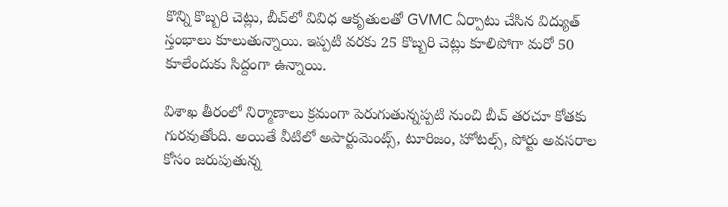కొన్ని కొబ్బరి చెట్లు, బీచ్‌లో వివిధ ఆకృతులతో GVMC ఏర్పాటు చేసిన విద్యుత్‌ స్తంభాలు కూలుతున్నాయి. ఇప్పటి వరకు 25 కొబ్బరి చెట్లు కూలిపోగా మరో 50 కూలేందుకు సిద్దంగా ఉన్నాయి.

విశాఖ తీరంలో నిర్మాణాలు క్రమంగా పెరుగుతున్నప్పటి నుంచి బీచ్ తరచూ కోతకు గురవుతోంది. అయితే వీటిలో అపార్టుమెంట్స్, టూరిజం, హోటల్స్, పోర్టు అవసరాల కోసం జరుపుతున్న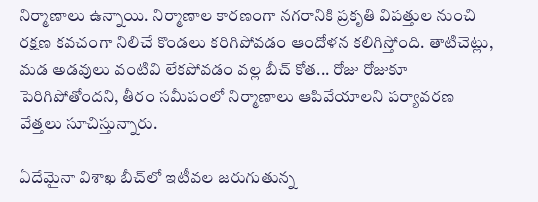నిర్మాణాలు ఉన్నాయి. నిర్మాణాల కారణంగా నగరానికి ప్రకృతి విపత్తుల నుంచి రక్షణ కవచంగా నిలిచే కొండలు కరిగిపోవడం ఆందోళన కలిగిస్తోంది. తాటిచెట్లు, మడ అడవులు వంటివి లేకపోవడం వల్ల బీచ్ కోత... రోజు రోజుకూ పెరిగిపోతోందని, తీరం సమీపంలో నిర్మాణాలు ఆపివేయాలని పర్యావరణ వేత్తలు సూచిస్తున్నారు.

ఏదేమైనా విశాఖ బీచ్‌లో ఇటీవల జరుగుతున్న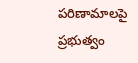పరిణామాలపై ప్రభుత్వం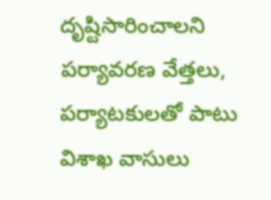దృష్టిసారించాలని పర్యావరణ వేత్తలు, పర్యాటకులతో పాటు విశాఖ వాసులు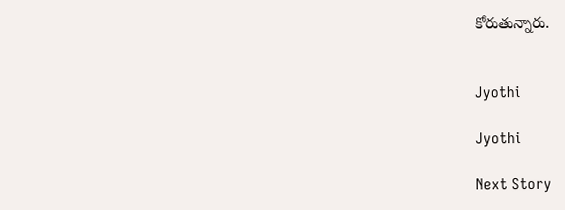కోరుతున్నారు.


Jyothi

Jyothi

Next Story